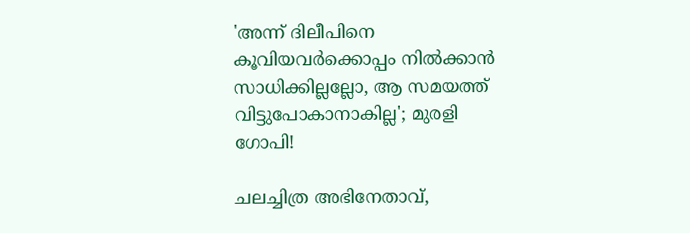'അന്ന് ദിലീപിനെ കൂവിയവര്‍ക്കൊപ്പം നില്‍ക്കാന്‍ സാധിക്കില്ലല്ലോ, ആ സമയത്ത് വിട്ടുപോകാനാകില്ല'; മുരളി ഗോപി!

ചലച്ചിത്ര അഭിനേതാവ്,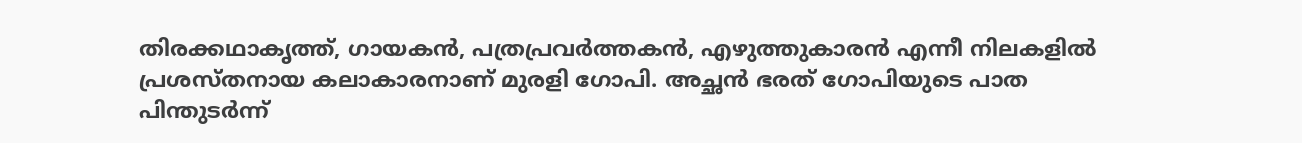തിരക്കഥാകൃത്ത്, ഗായകൻ, പത്രപ്രവർത്തകൻ, എഴുത്തുകാരൻ എന്നീ നിലകളിൽ പ്രശസ്തനായ കലാകാരനാണ് മുരളി ഗോപി. അച്ഛൻ ഭരത് ഗോപിയുടെ പാത പിന്തുടർന്ന്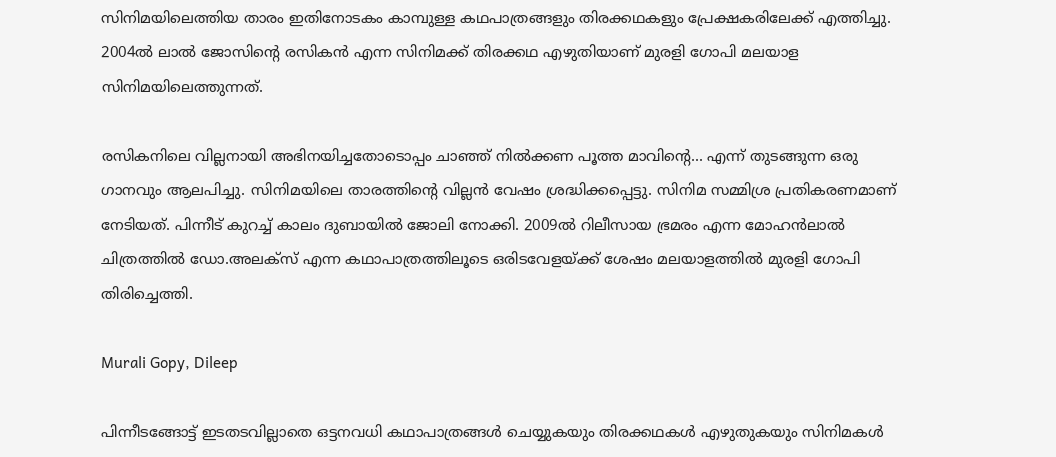സിനിമയിലെത്തിയ താരം ഇതിനോടകം കാമ്പുള്ള കഥപാത്രങ്ങളും തിരക്കഥകളും പ്രേക്ഷകരിലേക്ക് എത്തിച്ചു. 2004ൽ ലാൽ ജോസിൻ്റെ രസികൻ എന്ന സിനിമക്ക് തിരക്കഥ എഴുതിയാണ് മുരളി ഗോപി മലയാള സിനിമയിലെത്തുന്നത്.

രസികനിലെ വില്ലനായി അഭിനയിച്ചതോടൊപ്പം ചാഞ്ഞ് നിൽക്കണ പൂത്ത മാവിൻ്റെ... എന്ന് തുടങ്ങുന്ന ഒരു ഗാനവും ആലപിച്ചു. സിനിമയിലെ താരത്തിന്റെ വില്ലൻ വേഷം ശ്രദ്ധിക്കപ്പെട്ടു. സിനിമ സമ്മിശ്ര പ്രതികരണമാണ് നേടിയത്. പിന്നീട് കുറച്ച് കാലം ദുബായിൽ ജോലി നോക്കി. 2009ൽ റിലീസായ ഭ്രമരം എന്ന മോഹൻലാൽ ചിത്രത്തിൽ ഡോ.അലക്സ് എന്ന കഥാപാത്രത്തിലൂടെ ഒരിടവേളയ്ക്ക് ശേഷം മലയാളത്തിൽ മുരളി ഗോപി തിരിച്ചെത്തി.

Murali Gopy, Dileep

പിന്നീടങ്ങോട്ട് ഇടതടവില്ലാതെ ഒട്ടനവധി കഥാപാത്രങ്ങൾ ചെയ്യുകയും തിരക്കഥകൾ എഴുതുകയും സിനിമകൾ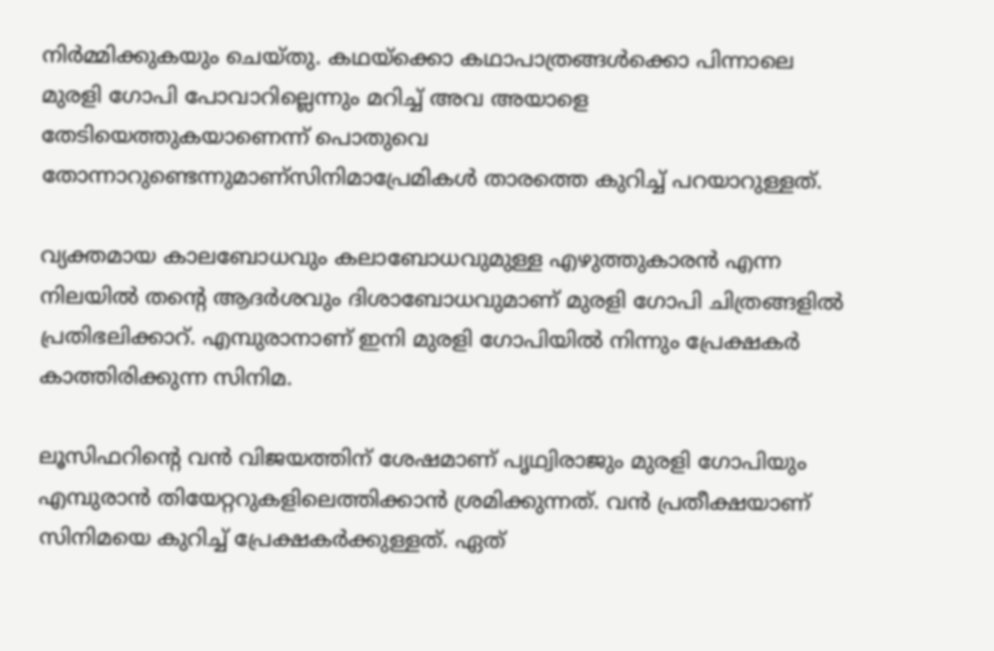നിർമ്മിക്കുകയും ചെയ്തു. കഥയ്ക്കൊ കഥാപാത്രങ്ങള്‍ക്കൊ പിന്നാലെ മുരളി ഗോപി പോവാറില്ലെന്നും മറിച്ച് അവ അയാളെ തേടിയെത്തുകയാണെന്ന് പൊതുവെ തോന്നാറുണ്ടെന്നുമാണ്സിനിമാപ്രേമികൾ താരത്തെ കുറിച്ച് പറയാറുള്ളത്.

വ്യക്തമായ കാലബോധവും കലാബോധവുമുള്ള എഴുത്തുകാരന്‍ എന്ന നിലയില്‍ തന്റെ ആദര്‍ശവും ദിശാബോധവുമാണ് മുരളി ഗോപി ചിത്രങ്ങളില്‍ പ്രതിഭലിക്കാറ്. എമ്പുരാനാണ് ഇനി മുരളി ഗോപിയിൽ നിന്നും പ്രേക്ഷകർ കാത്തിരിക്കുന്ന സിനിമ.

ലൂസിഫറിന്റെ വൻ വിജയത്തിന് ശേഷമാണ് പൃഥ്വിരാജും മുരളി ഗോപിയും എമ്പുരാൻ തിയേറ്ററുകളിലെത്തിക്കാൻ ശ്രമിക്കുന്നത്. വൻ പ്രതീക്ഷയാണ് സിനിമയെ കുറിച്ച് പ്രേക്ഷകർക്കുള്ളത്. ഏത്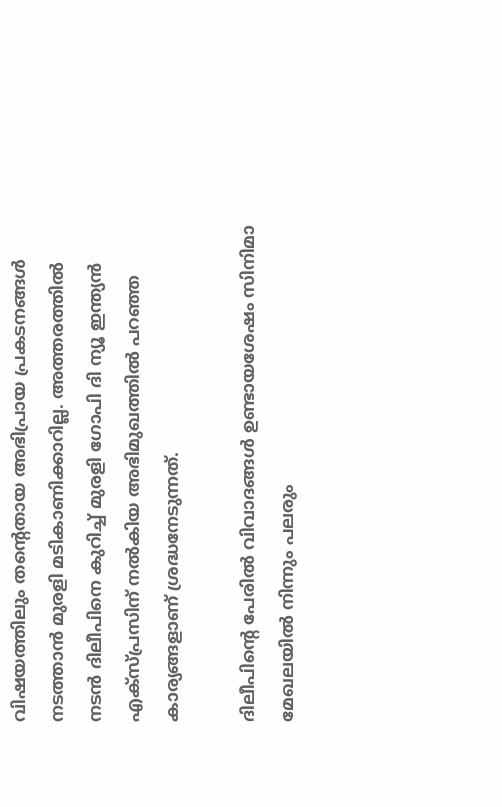വിഷയത്തിലും തന്റെതായ അഭിപ്രായ പ്രകടനങ്ങൾ നടത്താൻ മുരളി മടികാണിക്കാറില്ല. അത്തരത്തിൽ നടൻ ദിലീപിനെ കുറിച്ച് മുരളി ഗോപി ദി ന്യൂ ഇന്ത്യൻ എക്സ്പ്രസിന് നൽകിയ അഭിമുഖത്തിൽ പറഞ്ഞ കാര്യങ്ങളാണ് ശ്രദ്ധനേടുന്നത്.

ദിലീപിന്റെ പേരിൽ‌ വിവാദങ്ങൾ ഉണ്ടായശേഷം സിനിമാ മേഖലയിൽ നിന്നും പലരും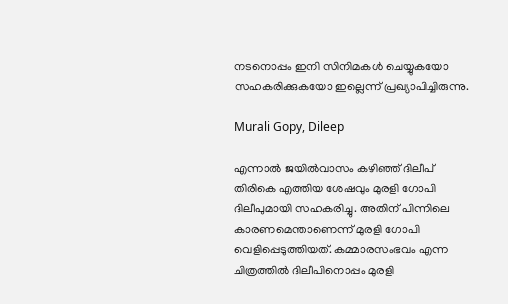നടനൊപ്പം ഇനി സിനിമകൾ ചെയ്യുകയോ സഹകരിക്കുകയോ ഇല്ലെന്ന് പ്രഖ്യാപിച്ചിരുന്നു.

Murali Gopy, Dileep

എന്നാൽ ജയിൽവാസം കഴിഞ്ഞ് ദിലീപ് തിരികെ എത്തിയ ശേഷവും മുരളി ഗോപി ദിലീപുമായി സഹകരിച്ചു. അതിന് പിന്നിലെ കാരണമെന്താണെന്ന് മുരളി ഗോപി വെളിപ്പെടുത്തിയത്. കമ്മാരസംഭവം എന്ന ചിത്രത്തില്‍ ദിലീപിനൊപ്പം മുരളി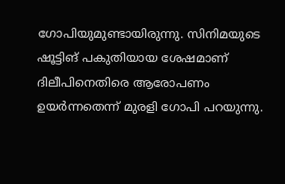ഗോപിയുമുണ്ടായിരുന്നു. സിനിമയുടെ ഷൂട്ടിങ് പകുതിയായ ശേഷമാണ് ദിലീപിനെതിരെ ആരോപണം ഉയര്‍ന്നതെന്ന് മുരളി ഗോപി പറയുന്നു.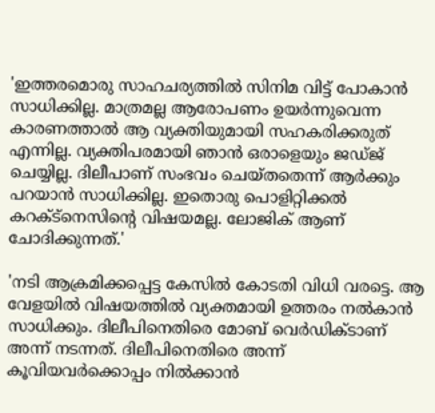'ഇത്തരമൊരു സാഹചര്യത്തിൽ സിനിമ വിട്ട് പോകാന്‍ സാധിക്കില്ല. മാത്രമല്ല ആരോപണം ഉയര്‍ന്നുവെന്ന കാരണത്താല്‍ ആ വ്യക്തിയുമായി സഹകരിക്കരുത് എന്നില്ല. വ്യക്തിപരമായി ഞാന്‍ ഒരാളെയും ജഡ്ജ് ചെയ്യില്ല. ദിലീപാണ് സംഭവം ചെയ്തതെന്ന് ആര്‍ക്കും പറയാന്‍ സാധിക്കില്ല. ഇതൊരു പൊളിറ്റിക്കല്‍ കറക്ട്‌നെസിന്റെ വിഷയമല്ല. ലോജിക് ആണ് ചോദിക്കുന്നത്.'

'നടി ആക്രമിക്കപ്പെട്ട കേസില്‍ കോടതി വിധി വരട്ടെ. ആ വേളയില്‍ വിഷയത്തില്‍ വ്യക്തമായി ഉത്തരം നല്‍കാന്‍ സാധിക്കും. ദിലീപിനെതിരെ മോബ് വെര്‍ഡിക്ടാണ് അന്ന് നടന്നത്. ദിലീപിനെതിരെ അന്ന് കൂവിയവര്‍ക്കൊപ്പം നില്‍ക്കാന്‍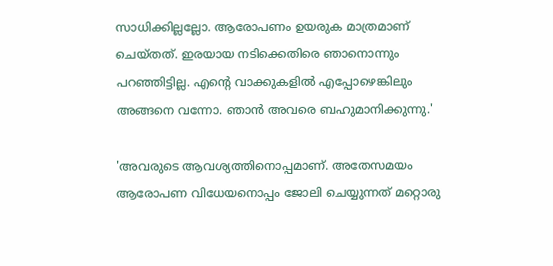സാധിക്കില്ലല്ലോ. ആരോപണം ഉയരുക മാത്രമാണ് ചെയ്തത്. ഇരയായ നടിക്കെതിരെ ഞാനൊന്നും പറഞ്ഞിട്ടില്ല. എന്റെ വാക്കുകളില്‍ എപ്പോഴെങ്കിലും അങ്ങനെ വന്നോ. ഞാന്‍ അവരെ ബഹുമാനിക്കുന്നു.'

'അവരുടെ ആവശ്യത്തിനൊപ്പമാണ്. അതേസമയം ആരോപണ വിധേയനൊപ്പം ജോലി ചെയ്യുന്നത് മറ്റൊരു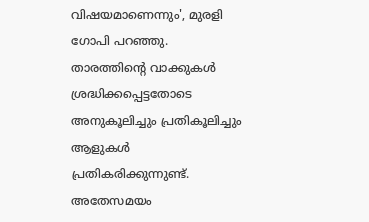വിഷയമാണെന്നും', മുരളി ഗോപി പറഞ്ഞു. താരത്തിന്റെ വാക്കുകൾ ശ്രദ്ധിക്കപ്പെട്ടതോടെ അനുകൂലിച്ചും പ്രതികൂലിച്ചും ആളുകൾ പ്രതികരിക്കുന്നുണ്ട്. അതേസമയം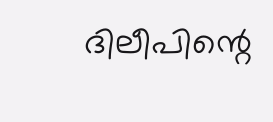ദിലീപിന്റെ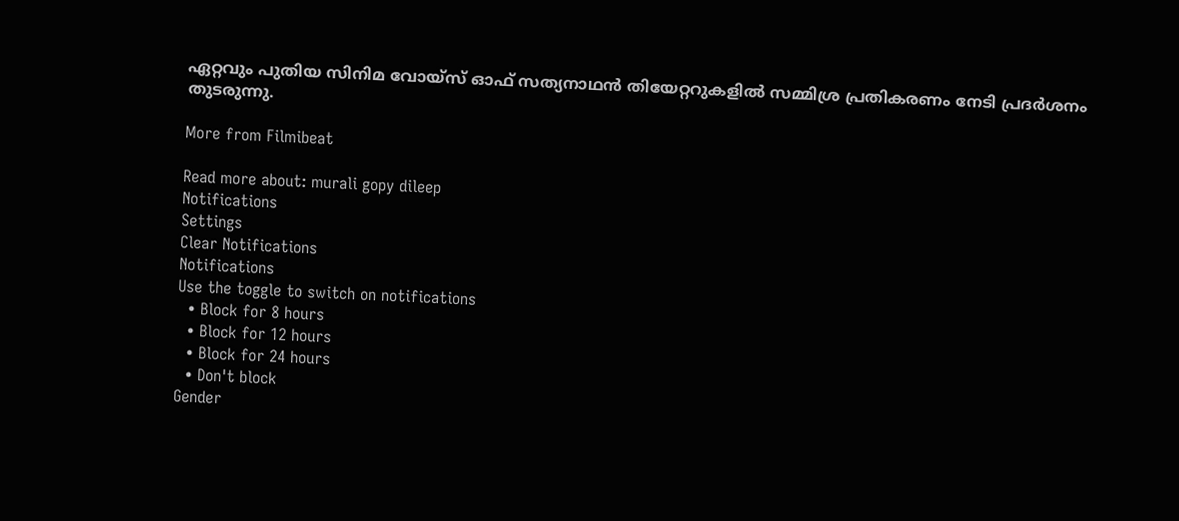ഏറ്റവും പുതിയ സിനിമ വോയ്സ് ഓഫ് സത്യനാഥൻ തിയേറ്ററുകളിൽ സമ്മിശ്ര പ്രതികരണം നേടി പ്രദർശനം തുടരുന്നു.

More from Filmibeat

Read more about: murali gopy dileep
Notifications
Settings
Clear Notifications
Notifications
Use the toggle to switch on notifications
  • Block for 8 hours
  • Block for 12 hours
  • Block for 24 hours
  • Don't block
Gender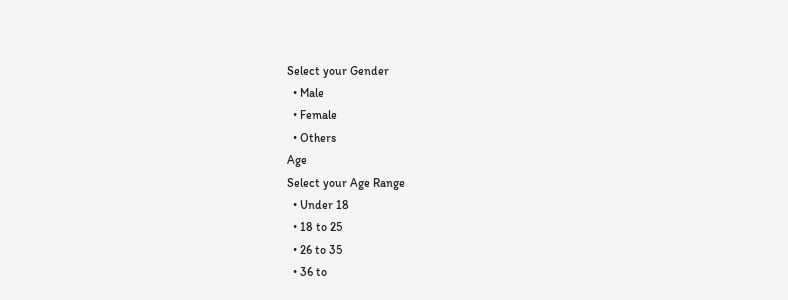Select your Gender
  • Male
  • Female
  • Others
Age
Select your Age Range
  • Under 18
  • 18 to 25
  • 26 to 35
  • 36 to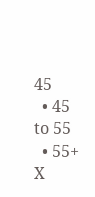45
  • 45 to 55
  • 55+
X